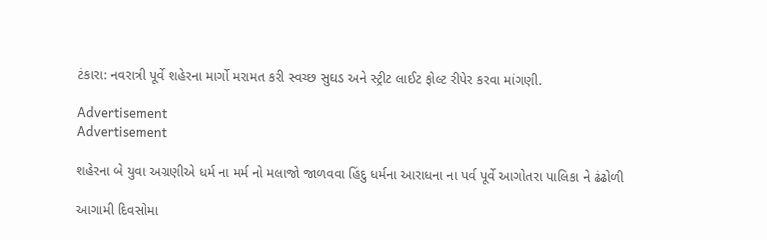ટંકારા: નવરાત્રી પૂર્વે શહેરના માર્ગો મરામત કરી સ્વચ્છ સુઘડ અને સ્ટ્રીટ લાઈટ ફોલ્ટ રીપેર કરવા માંગણી.

Advertisement
Advertisement

શહેરના બે યુવા અગ્રણીએ ધર્મ ના મર્મ નો મલાજો જાળવવા હિંદુ ધર્મના આરાધના ના પર્વ પૂર્વે આગોતરા પાલિકા ને ઢંઢોળી

આગામી દિવસોમા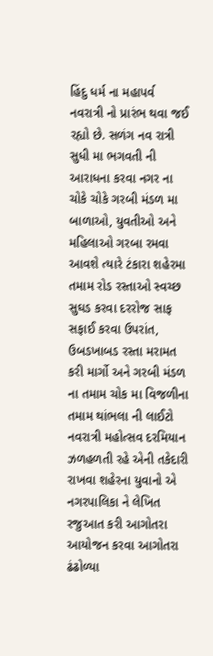હિંદુ ધર્મ ના મહાપર્વ નવરાત્રી નો પ્રારંભ થવા જઈ રહ્યો છે. સળંગ નવ રાત્રી સુધી મા ભગવતી ની આરાધના કરવા નગર ના ચોકે ચોકે ગરબી મંડળ મા બાળાઓ, યુવતીઓ અને મહિલાઓ ગરબા રમવા આવશે ત્યારે ટંકારા શહેરમા તમામ રોડ રસ્તાઓ સ્વચ્છ સુઘડ કરવા દરરોજ સાફ સફાઈ કરવા ઉપરાંત, ઉબડખાબડ રસ્તા મરામત કરી માર્ગો અને ગરબી મંડળ ના તમામ ચોક મા વિજળીના તમામ થાંભલા ની લાઈટો નવરાત્રી મહોત્સવ દરમિયાન ઝળહળતી રહે એની તકેદારી રાખવા શહેરના યુવાનો એ નગરપાલિકા ને લેખિત રજુઆત કરી આગોતરા આયોજન કરવા આગોતરા ઢંઢોળ્યા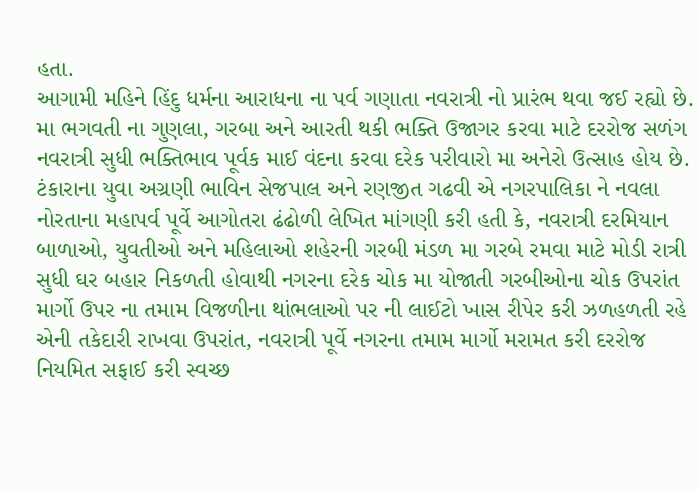હતા.
આગામી મહિને હિંદુ ધર્મના આરાધના ના પર્વ ગણાતા નવરાત્રી નો પ્રારંભ થવા જઈ રહ્યો છે. મા ભગવતી ના ગુણલા, ગરબા અને આરતી થકી ભક્તિ ઉજાગર કરવા માટે દરરોજ સળંગ નવરાત્રી સુધી ભક્તિભાવ પૂર્વક માઈ વંદના કરવા દરેક પરીવારો મા અનેરો ઉત્સાહ હોય છે. ટંકારાના યુવા અગ્રણી ભાવિન સેજપાલ અને રણજીત ગઢવી એ નગરપાલિકા ને નવલા નોરતાના મહાપર્વ પૂર્વે આગોતરા ઢંઢોળી લેખિત માંગણી કરી હતી કે, નવરાત્રી દરમિયાન બાળાઓ, યુવતીઓ અને મહિલાઓ શહેરની ગરબી મંડળ મા ગરબે રમવા માટે મોડી રાત્રી સુધી ઘર બહાર નિકળતી હોવાથી નગરના દરેક ચોક મા યોજાતી ગરબીઓના ચોક ઉપરાંત માર્ગો ઉપર ના તમામ વિજળીના થાંભલાઓ પર ની લાઈટો ખાસ રીપેર કરી ઝળહળતી રહે એની તકેદારી રાખવા ઉપરાંત, નવરાત્રી પૂર્વે નગરના તમામ માર્ગો મરામત કરી દરરોજ નિયમિત સફાઈ કરી સ્વચ્છ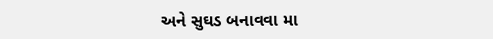અને સુઘડ બનાવવા મા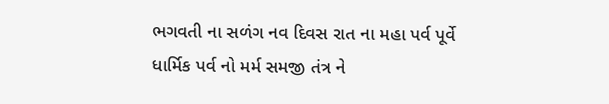ભગવતી ના સળંગ નવ દિવસ રાત ના મહા પર્વ પૂર્વે ધાર્મિક પર્વ નો મર્મ સમજી તંત્ર ને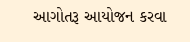આગોતરૂ આયોજન કરવા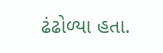ઢંઢોળ્યા હતા.